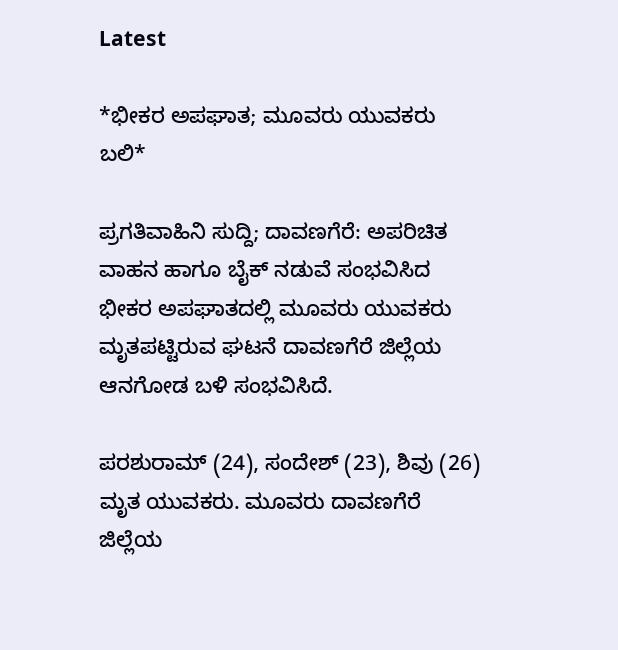Latest

*ಭೀಕರ ಅಪಘಾತ; ಮೂವರು ಯುವಕರು ಬಲಿ*

ಪ್ರಗತಿವಾಹಿನಿ ಸುದ್ದಿ; ದಾವಣಗೆರೆ: ಅಪರಿಚಿತ ವಾಹನ ಹಾಗೂ ಬೈಕ್ ನಡುವೆ ಸಂಭವಿಸಿದ ಭೀಕರ ಅಪಘಾತದಲ್ಲಿ ಮೂವರು ಯುವಕರು ಮೃತಪಟ್ಟಿರುವ ಘಟನೆ ದಾವಣಗೆರೆ ಜಿಲ್ಲೆಯ ಆನಗೋಡ ಬಳಿ ಸಂಭವಿಸಿದೆ.

ಪರಶುರಾಮ್ (24), ಸಂದೇಶ್ (23), ಶಿವು (26) ಮೃತ ಯುವಕರು. ಮೂವರು ದಾವಣಗೆರೆ ಜಿಲ್ಲೆಯ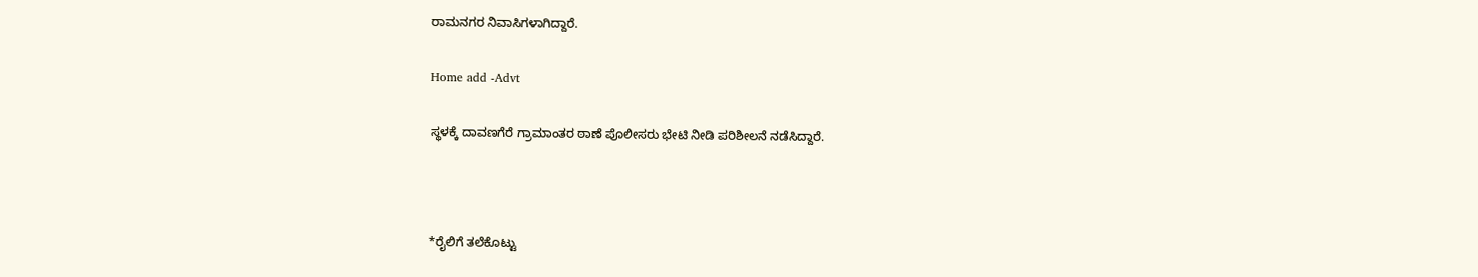ರಾಮನಗರ ನಿವಾಸಿಗಳಾಗಿದ್ದಾರೆ.

Home add -Advt

ಸ್ಥಳಕ್ಕೆ ದಾವಣಗೆರೆ ಗ್ರಾಮಾಂತರ ಠಾಣೆ ಪೊಲೀಸರು ಭೇಟಿ ನೀಡಿ ಪರಿಶೀಲನೆ ನಡೆಸಿದ್ದಾರೆ.



*ರೈಲಿಗೆ ತಲೆಕೊಟ್ಟು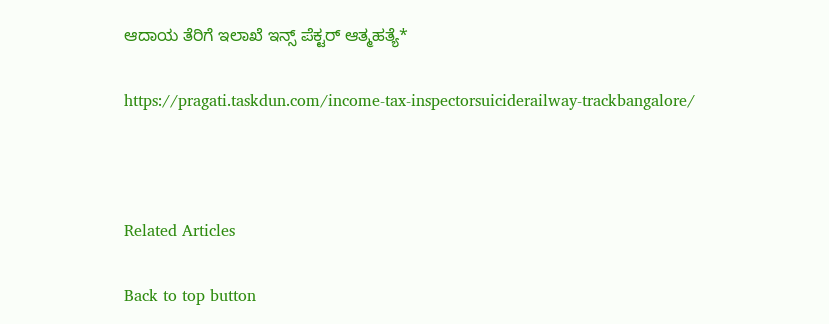ಆದಾಯ ತೆರಿಗೆ ಇಲಾಖೆ ಇನ್ಸ್ ಪೆಕ್ಟರ್ ಆತ್ಮಹತ್ಯೆ*

https://pragati.taskdun.com/income-tax-inspectorsuiciderailway-trackbangalore/



Related Articles

Back to top button